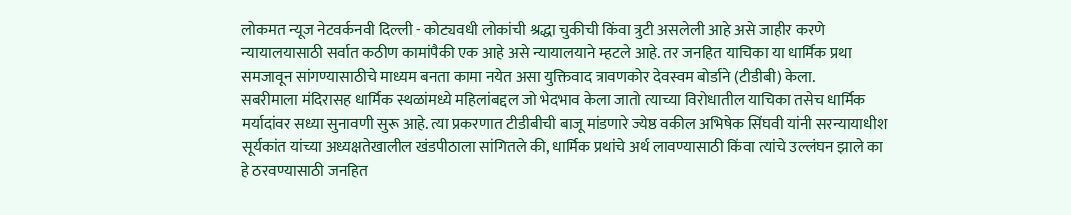लोकमत न्यूज नेटवर्कनवी दिल्ली - कोट्यवधी लोकांची श्रद्धा चुकीची किंवा त्रुटी असलेली आहे असे जाहीर करणे न्यायालयासाठी सर्वात कठीण कामांपैकी एक आहे असे न्यायालयाने म्हटले आहे. तर जनहित याचिका या धार्मिक प्रथा समजावून सांगण्यासाठीचे माध्यम बनता कामा नयेत असा युक्तिवाद त्रावणकोर देवस्वम बोर्डाने (टीडीबी) केला.
सबरीमाला मंदिरासह धार्मिक स्थळांमध्ये महिलांबद्दल जो भेदभाव केला जातो त्याच्या विरोधातील याचिका तसेच धार्मिक मर्यादांवर सध्या सुनावणी सुरू आहे. त्या प्रकरणात टीडीबीची बाजू मांडणारे ज्येष्ठ वकील अभिषेक सिंघवी यांनी सरन्यायाधीश सूर्यकांत यांच्या अध्यक्षतेखालील खंडपीठाला सांगितले की, धार्मिक प्रथांचे अर्थ लावण्यासाठी किंवा त्यांचे उल्लंघन झाले का हे ठरवण्यासाठी जनहित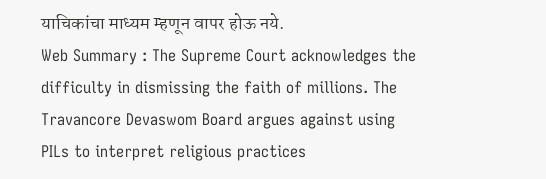याचिकांचा माध्यम म्हणून वापर होऊ नये.
Web Summary : The Supreme Court acknowledges the difficulty in dismissing the faith of millions. The Travancore Devaswom Board argues against using PILs to interpret religious practices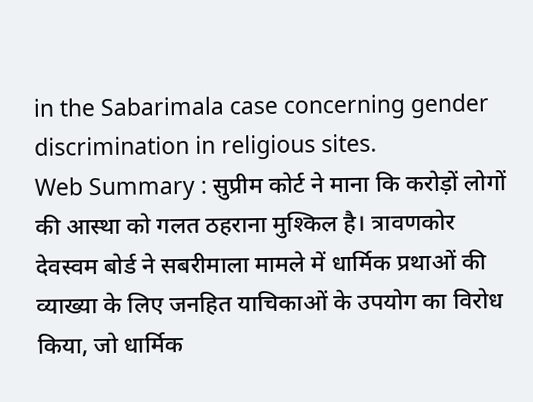in the Sabarimala case concerning gender discrimination in religious sites.
Web Summary : सुप्रीम कोर्ट ने माना कि करोड़ों लोगों की आस्था को गलत ठहराना मुश्किल है। त्रावणकोर देवस्वम बोर्ड ने सबरीमाला मामले में धार्मिक प्रथाओं की व्याख्या के लिए जनहित याचिकाओं के उपयोग का विरोध किया, जो धार्मिक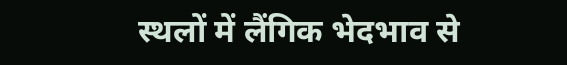स्थलों में लैंगिक भेदभाव से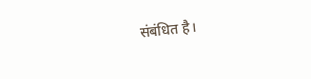संबंधित है।